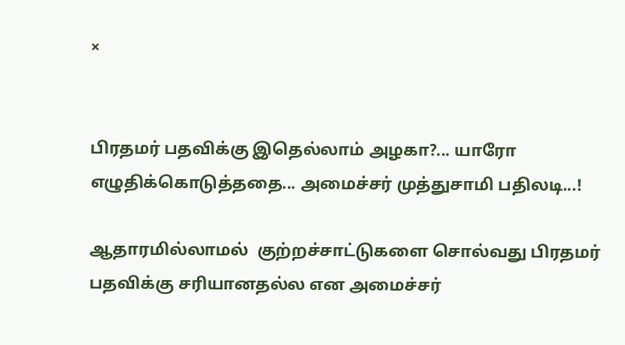×


பிரதமர் பதவிக்கு இதெல்லாம் அழகா?... யாரோ எழுதிக்கொடுத்ததை... அமைச்சர் முத்துசாமி பதிலடி...!

ஆதாரமில்லாமல்  குற்றச்சாட்டுகளை சொல்வது பிரதமர் பதவிக்கு சரியானதல்ல என அமைச்சர்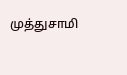முத்துசாமி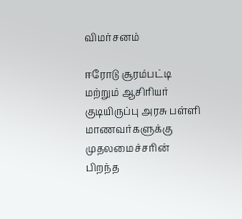விமர்சனம்

ஈரோடு சூரம்பட்டி மற்றும் ஆசிரியர் குடியிருப்பு அரசு பள்ளி மாணவர்களுக்கு முதலமைச்சரின் பிறந்த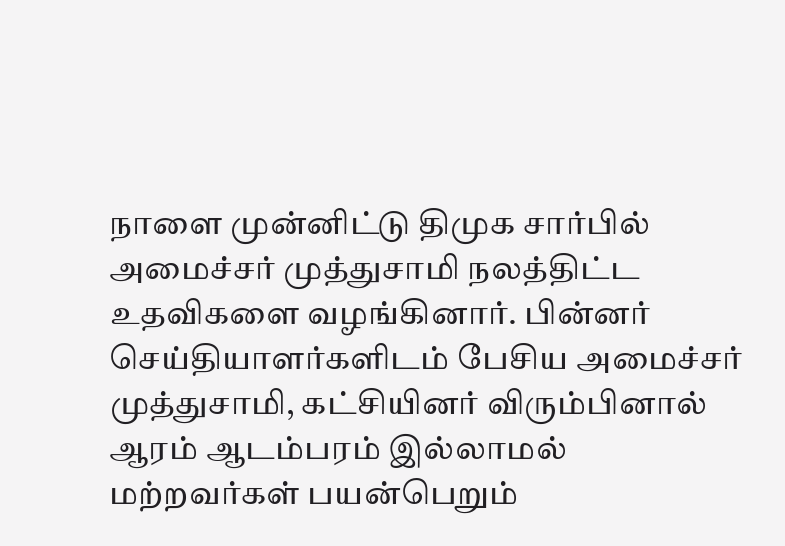நாளை முன்னிட்டு திமுக சார்பில் அமைச்சர் முத்துசாமி நலத்திட்ட உதவிகளை வழங்கினார். பின்னர் செய்தியாளர்களிடம் பேசிய அமைச்சர் முத்துசாமி, கட்சியினர் விரும்பினால் ஆரம் ஆடம்பரம் இல்லாமல் மற்றவர்கள் பயன்பெறும்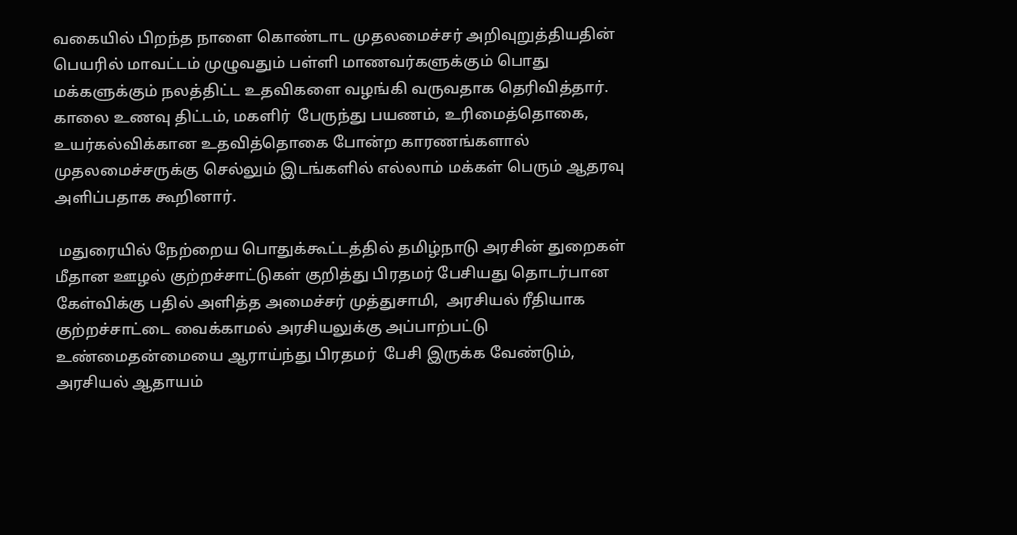வகையில் பிறந்த நாளை கொண்டாட முதலமைச்சர் அறிவுறுத்தியதின் பெயரில் மாவட்டம் முழுவதும் பள்ளி மாணவர்களுக்கும் பொது மக்களுக்கும் நலத்திட்ட உதவிகளை வழங்கி வருவதாக தெரிவித்தார். காலை உணவு திட்டம், மகளிர்  பேருந்து பயணம், உரிமைத்தொகை, உயர்கல்விக்கான உதவித்தொகை போன்ற காரணங்களால் முதலமைச்சருக்கு செல்லும் இடங்களில் எல்லாம் மக்கள் பெரும் ஆதரவு அளிப்பதாக கூறினார்.

 மதுரையில் நேற்றைய பொதுக்கூட்டத்தில் தமிழ்நாடு அரசின் துறைகள் மீதான ஊழல் குற்றச்சாட்டுகள் குறித்து பிரதமர் பேசியது தொடர்பான கேள்விக்கு பதில் அளித்த அமைச்சர் முத்துசாமி,  அரசியல் ரீதியாக குற்றச்சாட்டை வைக்காமல் அரசியலுக்கு அப்பாற்பட்டு உண்மைதன்மையை ஆராய்ந்து பிரதமர்  பேசி இருக்க வேண்டும், அரசியல் ஆதாயம்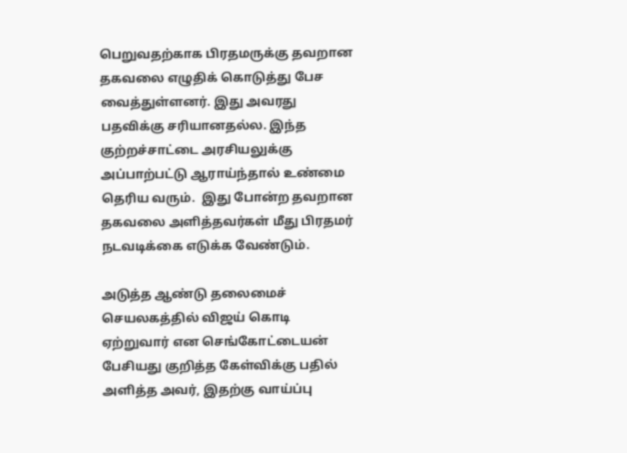பெறுவதற்காக பிரதமருக்கு தவறான தகவலை எழுதிக் கொடுத்து பேச வைத்துள்ளனர். இது அவரது பதவிக்கு சரியானதல்ல. இந்த குற்றச்சாட்டை அரசியலுக்கு அப்பாற்பட்டு ஆராய்ந்தால் உண்மை தெரிய வரும்.  இது போன்ற தவறான தகவலை அளித்தவர்கள் மீது பிரதமர் நடவடிக்கை எடுக்க வேண்டும்.

அடுத்த ஆண்டு தலைமைச் செயலகத்தில் விஜய் கொடி ஏற்றுவார் என செங்கோட்டையன் பேசியது குறித்த கேள்விக்கு பதில் அளித்த அவர், இதற்கு வாய்ப்பு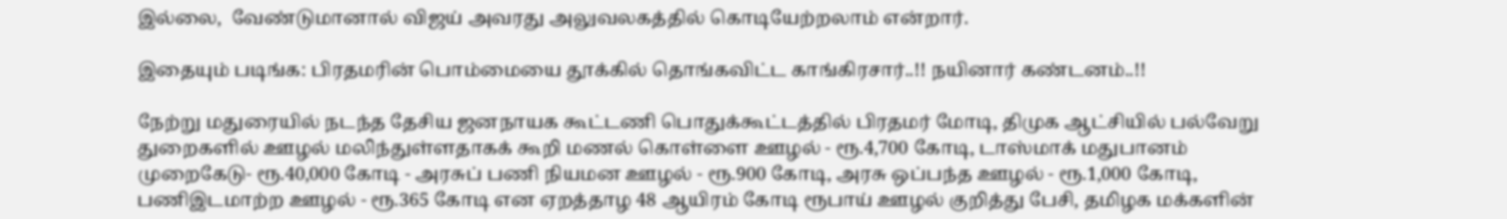இல்லை,  வேண்டுமானால் விஜய் அவரது அலுவலகத்தில் கொடியேற்றலாம் என்றார்.

இதையும் படிங்க: பிரதமரின் பொம்மையை தூக்கில் தொங்கவிட்ட காங்கிரசார்..!! நயினார் கண்டனம்..!!

நேற்று மதுரையில் நடந்த தேசிய ஜனநாயக கூட்டணி பொதுக்கூட்டத்தில் பிரதமர் மோடி, திமுக ஆட்சியில் பல்வேறு துறைகளில் ஊழல் மலிந்துள்ளதாகக் கூறி மணல் கொள்ளை ஊழல் - ரூ.4,700 கோடி, டாஸ்மாக் மதுபானம் முறைகேடு- ரூ.40,000 கோடி - அரசுப் பணி நியமன ஊழல் - ரூ.900 கோடி, அரசு ஒப்பந்த ஊழல் - ரூ.1,000 கோடி, பணிஇடமாற்ற ஊழல் - ரூ.365 கோடி என ஏறத்தாழ 48 ஆயிரம் கோடி ரூபாய் ஊழல் குறித்து பேசி, தமிழக மக்களின்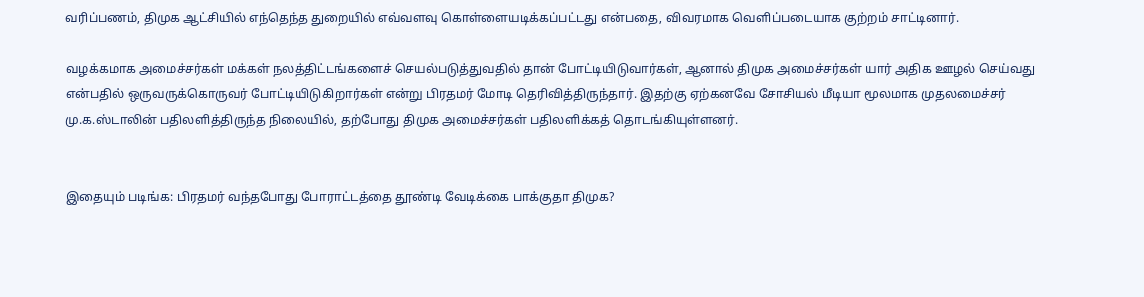வரிப்பணம், திமுக ஆட்சியில் எந்தெந்த துறையில் எவ்வளவு கொள்ளையடிக்கப்பட்டது என்பதை, விவரமாக வெளிப்படையாக குற்றம் சாட்டினார்.

வழக்கமாக அமைச்சர்கள் மக்கள் நலத்திட்டங்களைச் செயல்படுத்துவதில் தான் போட்டியிடுவார்கள், ஆனால் திமுக அமைச்சர்கள் யார் அதிக ஊழல் செய்வது என்பதில் ஒருவருக்கொருவர் போட்டியிடுகிறார்கள் என்று பிரதமர் மோடி தெரிவித்திருந்தார். இதற்கு ஏற்கனவே சோசியல் மீடியா மூலமாக முதலமைச்சர் மு.க.ஸ்டாலின் பதிலளித்திருந்த நிலையில், தற்போது திமுக அமைச்சர்கள் பதிலளிக்கத் தொடங்கியுள்ளனர்.


இதையும் படிங்க: பிரதமர் வந்தபோது போராட்டத்தை தூண்டி வேடிக்கை பாக்குதா திமுக?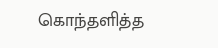கொந்தளித்த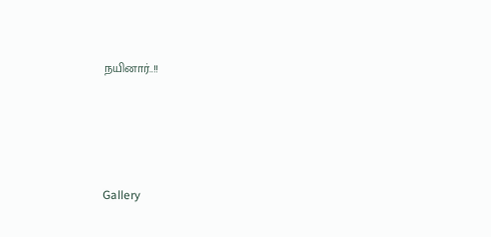நயினார்..!!




Gallery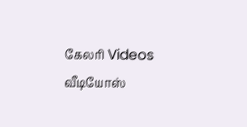கேலரி Videos வீடியோஸ்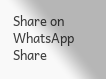Share on WhatsApp Share